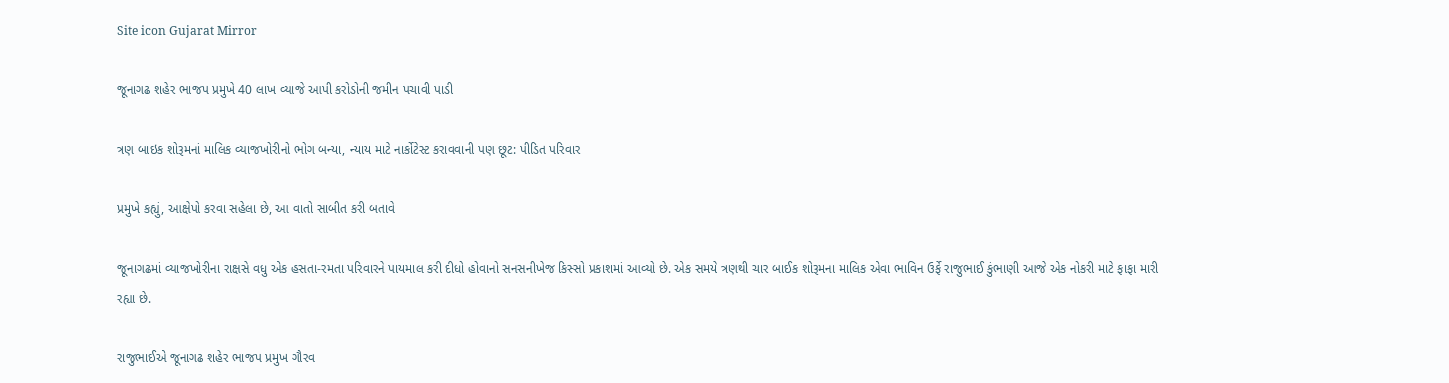Site icon Gujarat Mirror

જૂનાગઢ શહેર ભાજપ પ્રમુખે 40 લાખ વ્યાજે આપી કરોડોની જમીન પચાવી પાડી

ત્રણ બાઇક શોરૂમનાં માલિક વ્યાજખોરીનો ભોગ બન્યા, ન્યાય માટે નાર્કોટેસ્ટ કરાવવાની પણ છૂટ: પીડિત પરિવાર

પ્રમુખે કહ્યું, આક્ષેપો કરવા સહેલા છે, આ વાતો સાબીત કરી બતાવે

જૂનાગઢમાં વ્યાજખોરીના રાક્ષસે વધુ એક હસતા-રમતા પરિવારને પાયમાલ કરી દીધો હોવાનો સનસનીખેજ કિસ્સો પ્રકાશમાં આવ્યો છે. એક સમયે ત્રણથી ચાર બાઈક શોરૂમના માલિક એવા ભાવિન ઉર્ફે રાજુભાઈ કુંભાણી આજે એક નોકરી માટે ફાફા મારી રહ્યા છે.

રાજુભાઈએ જૂનાગઢ શહેર ભાજપ પ્રમુખ ગૌરવ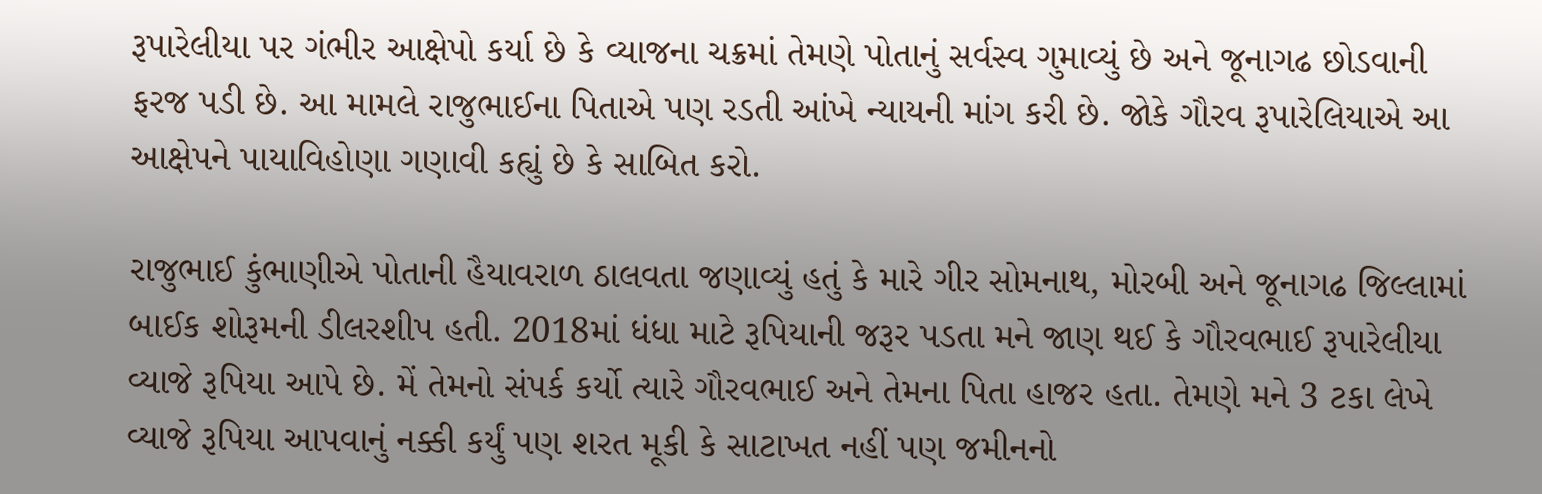રૂપારેલીયા પર ગંભીર આક્ષેપો કર્યા છે કે વ્યાજના ચક્રમાં તેમણે પોતાનું સર્વસ્વ ગુમાવ્યું છે અને જૂનાગઢ છોડવાની ફરજ પડી છે. આ મામલે રાજુભાઈના પિતાએ પણ રડતી આંખે ન્યાયની માંગ કરી છે. જોકે ગૌરવ રૂપારેલિયાએ આ આક્ષેપને પાયાવિહોણા ગણાવી કહ્યું છે કે સાબિત કરો.

રાજુભાઈ કુંભાણીએ પોતાની હૈયાવરાળ ઠાલવતા જણાવ્યું હતું કે મારે ગીર સોમનાથ, મોરબી અને જૂનાગઢ જિલ્લામાં બાઈક શોરૂમની ડીલરશીપ હતી. 2018માં ધંધા માટે રૂપિયાની જરૂર પડતા મને જાણ થઈ કે ગૌરવભાઈ રૂપારેલીયા વ્યાજે રૂપિયા આપે છે. મેં તેમનો સંપર્ક કર્યો ત્યારે ગૌરવભાઈ અને તેમના પિતા હાજર હતા. તેમણે મને 3 ટકા લેખે વ્યાજે રૂપિયા આપવાનું નક્કી કર્યું પણ શરત મૂકી કે સાટાખત નહીં પણ જમીનનો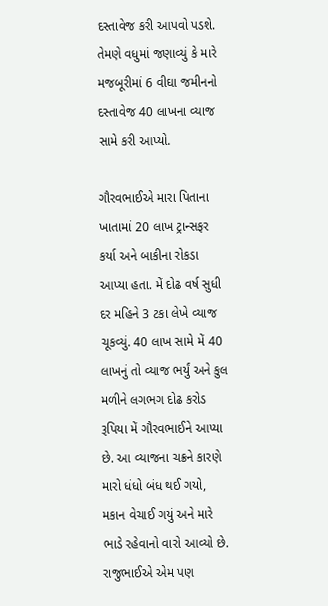દસ્તાવેજ કરી આપવો પડશે. તેમણે વધુમાં જણાવ્યું કે મારે મજબૂરીમાં 6 વીઘા જમીનનો દસ્તાવેજ 40 લાખના વ્યાજ સામે કરી આપ્યો.

ગૌરવભાઈએ મારા પિતાના ખાતામાં 20 લાખ ટ્રાન્સફર કર્યા અને બાકીના રોકડા આપ્યા હતા. મેં દોઢ વર્ષ સુધી દર મહિને 3 ટકા લેખે વ્યાજ ચૂકવ્યું. 40 લાખ સામે મેં 40 લાખનું તો વ્યાજ ભર્યું અને કુલ મળીને લગભગ દોઢ કરોડ રૂપિયા મેં ગૌરવભાઈને આપ્યા છે. આ વ્યાજના ચક્રને કારણે મારો ધંધો બંધ થઈ ગયો, મકાન વેચાઈ ગયું અને મારે ભાડે રહેવાનો વારો આવ્યો છે. રાજુભાઈએ એમ પણ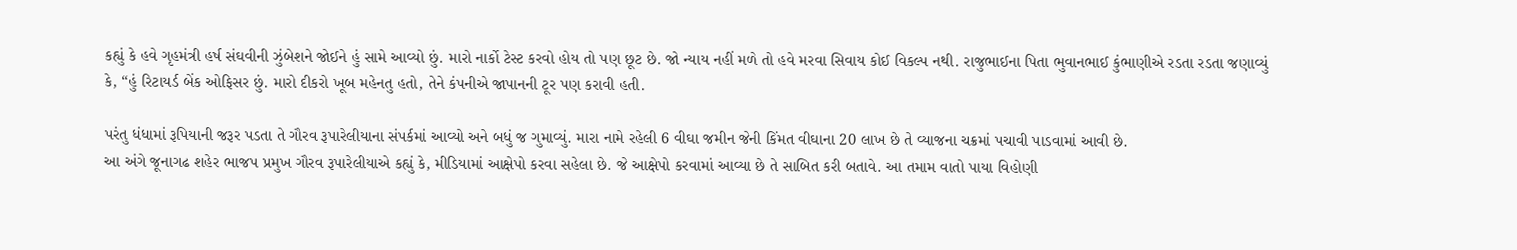કહ્યું કે હવે ગૃહમંત્રી હર્ષ સંઘવીની ઝુંબેશને જોઈને હું સામે આવ્યો છું. મારો નાર્કો ટેસ્ટ કરવો હોય તો પણ છૂટ છે. જો ન્યાય નહીં મળે તો હવે મરવા સિવાય કોઈ વિકલ્પ નથી. રાજુભાઈના પિતા ભુવાનભાઈ કુંભાણીએ રડતા રડતા જણાવ્યું કે, “હું રિટાયર્ડ બેંક ઓફિસર છું. મારો દીકરો ખૂબ મહેનતુ હતો, તેને કંપનીએ જાપાનની ટૂર પણ કરાવી હતી.

પરંતુ ધંધામાં રૂપિયાની જરૂર પડતા તે ગૌરવ રૂપારેલીયાના સંપર્કમાં આવ્યો અને બધું જ ગુમાવ્યું. મારા નામે રહેલી 6 વીઘા જમીન જેની કિંમત વીઘાના 20 લાખ છે તે વ્યાજના ચક્રમાં પચાવી પાડવામાં આવી છે.
આ અંગે જૂનાગઢ શહેર ભાજપ પ્રમુખ ગૌરવ રૂપારેલીયાએ કહ્યું કે, મીડિયામાં આક્ષેપો કરવા સહેલા છે. જે આક્ષેપો કરવામાં આવ્યા છે તે સાબિત કરી બતાવે. આ તમામ વાતો પાયા વિહોણી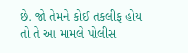છે. જો તેમને કોઈ તકલીફ હોય તો તે આ મામલે પોલીસ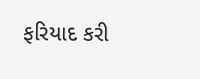ફરિયાદ કરી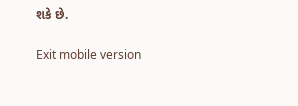શકે છે.

Exit mobile version